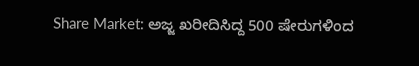Share Market: ಅಜ್ಜ ಖರೀದಿಸಿದ್ದ 500 ಷೇರುಗಳಿಂದ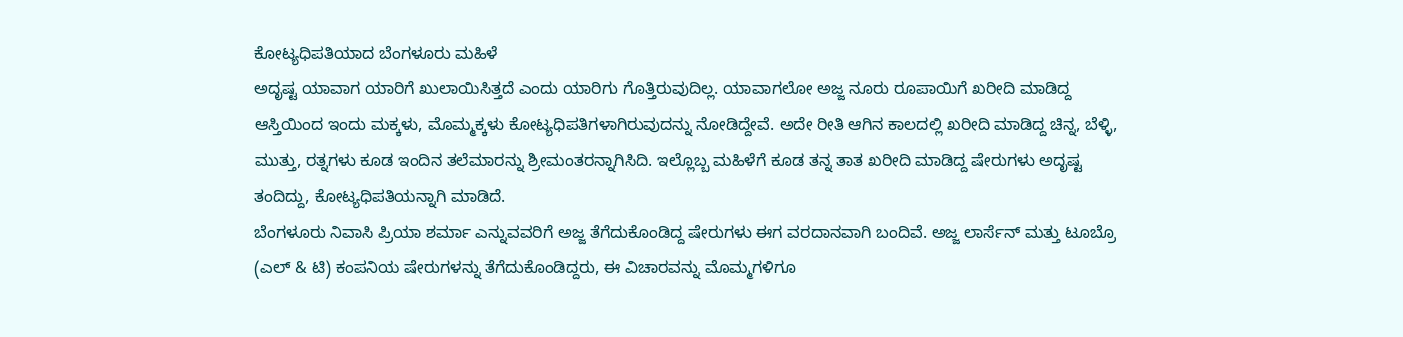ಕೋಟ್ಯಧಿಪತಿಯಾದ ಬೆಂಗಳೂರು ಮಹಿಳೆ
ಅದೃಷ್ಟ ಯಾವಾಗ ಯಾರಿಗೆ ಖುಲಾಯಿಸಿತ್ತದೆ ಎಂದು ಯಾರಿಗು ಗೊತ್ತಿರುವುದಿಲ್ಲ. ಯಾವಾಗಲೋ ಅಜ್ಜ ನೂರು ರೂಪಾಯಿಗೆ ಖರೀದಿ ಮಾಡಿದ್ದ ಆಸ್ತಿಯಿಂದ ಇಂದು ಮಕ್ಕಳು, ಮೊಮ್ಮಕ್ಕಳು ಕೋಟ್ಯಧಿಪತಿಗಳಾಗಿರುವುದನ್ನು ನೋಡಿದ್ದೇವೆ. ಅದೇ ರೀತಿ ಆಗಿನ ಕಾಲದಲ್ಲಿ ಖರೀದಿ ಮಾಡಿದ್ದ ಚಿನ್ನ, ಬೆಳ್ಳಿ, ಮುತ್ತು, ರತ್ನಗಳು ಕೂಡ ಇಂದಿನ ತಲೆಮಾರನ್ನು ಶ್ರೀಮಂತರನ್ನಾಗಿಸಿದಿ. ಇಲ್ಲೊಬ್ಬ ಮಹಿಳೆಗೆ ಕೂಡ ತನ್ನ ತಾತ ಖರೀದಿ ಮಾಡಿದ್ದ ಷೇರುಗಳು ಅದೃಷ್ಟ ತಂದಿದ್ದು, ಕೋಟ್ಯಧಿಪತಿಯನ್ನಾಗಿ ಮಾಡಿದೆ.
ಬೆಂಗಳೂರು ನಿವಾಸಿ ಪ್ರಿಯಾ ಶರ್ಮಾ ಎನ್ನುವವರಿಗೆ ಅಜ್ಜ ತೆಗೆದುಕೊಂಡಿದ್ದ ಷೇರುಗಳು ಈಗ ವರದಾನವಾಗಿ ಬಂದಿವೆ. ಅಜ್ಜ ಲಾರ್ಸೆನ್ ಮತ್ತು ಟೂಬ್ರೊ (ಎಲ್ & ಟಿ) ಕಂಪನಿಯ ಷೇರುಗಳನ್ನು ತೆಗೆದುಕೊಂಡಿದ್ದರು, ಈ ವಿಚಾರವನ್ನು ಮೊಮ್ಮಗಳಿಗೂ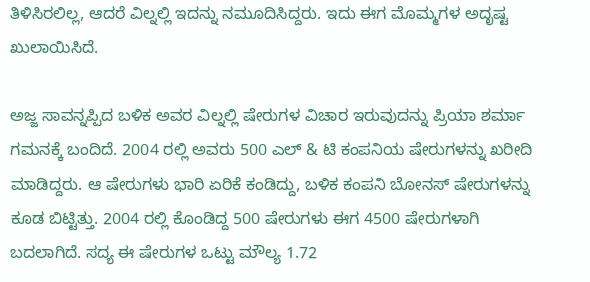ತಿಳಿಸಿರಲಿಲ್ಲ, ಆದರೆ ವಿಲ್ನಲ್ಲಿ ಇದನ್ನು ನಮೂದಿಸಿದ್ದರು. ಇದು ಈಗ ಮೊಮ್ಮಗಳ ಅದೃಷ್ಟ ಖುಲಾಯಿಸಿದೆ.

ಅಜ್ಜ ಸಾವನ್ನಪ್ಪಿದ ಬಳಿಕ ಅವರ ವಿಲ್ನಲ್ಲಿ ಷೇರುಗಳ ವಿಚಾರ ಇರುವುದನ್ನು ಪ್ರಿಯಾ ಶರ್ಮಾ ಗಮನಕ್ಕೆ ಬಂದಿದೆ. 2004 ರಲ್ಲಿ ಅವರು 500 ಎಲ್ & ಟಿ ಕಂಪನಿಯ ಷೇರುಗಳನ್ನು ಖರೀದಿ ಮಾಡಿದ್ದರು. ಆ ಷೇರುಗಳು ಭಾರಿ ಏರಿಕೆ ಕಂಡಿದ್ದು, ಬಳಿಕ ಕಂಪನಿ ಬೋನಸ್ ಷೇರುಗಳನ್ನು ಕೂಡ ಬಿಟ್ಟಿತ್ತು. 2004 ರಲ್ಲಿ ಕೊಂಡಿದ್ದ 500 ಷೇರುಗಳು ಈಗ 4500 ಷೇರುಗಳಾಗಿ ಬದಲಾಗಿದೆ. ಸದ್ಯ ಈ ಷೇರುಗಳ ಒಟ್ಟು ಮೌಲ್ಯ 1.72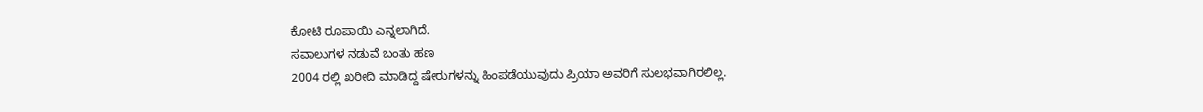ಕೋಟಿ ರೂಪಾಯಿ ಎನ್ನಲಾಗಿದೆ.
ಸವಾಲುಗಳ ನಡುವೆ ಬಂತು ಹಣ
2004 ರಲ್ಲಿ ಖರೀದಿ ಮಾಡಿದ್ದ ಷೇರುಗಳನ್ನು ಹಿಂಪಡೆಯುವುದು ಪ್ರಿಯಾ ಅವರಿಗೆ ಸುಲಭವಾಗಿರಲಿಲ್ಲ.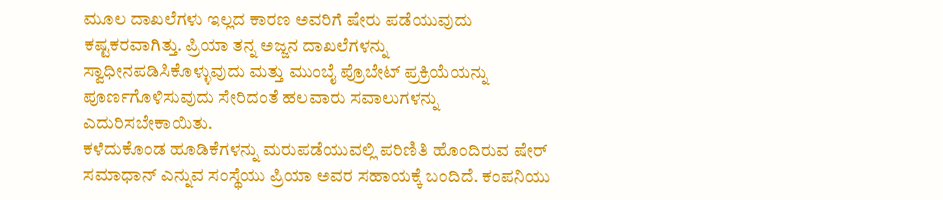ಮೂಲ ದಾಖಲೆಗಳು ಇಲ್ಲದ ಕಾರಣ ಅವರಿಗೆ ಷೇರು ಪಡೆಯುವುದು ಕಷ್ಟಕರವಾಗಿತ್ತು. ಪ್ರಿಯಾ ತನ್ನ ಅಜ್ಜನ ದಾಖಲೆಗಳನ್ನು ಸ್ವಾಧೀನಪಡಿಸಿಕೊಳ್ಳುವುದು ಮತ್ತು ಮುಂಬೈ ಪ್ರೊಬೇಟ್ ಪ್ರಕ್ರಿಯೆಯನ್ನು ಪೂರ್ಣಗೊಳಿಸುವುದು ಸೇರಿದಂತೆ ಹಲವಾರು ಸವಾಲುಗಳನ್ನು ಎದುರಿಸಬೇಕಾಯಿತು.
ಕಳೆದುಕೊಂಡ ಹೂಡಿಕೆಗಳನ್ನು ಮರುಪಡೆಯುವಲ್ಲಿ ಪರಿಣಿತಿ ಹೊಂದಿರುವ ಷೇರ್ ಸಮಾಧಾನ್ ಎನ್ನುವ ಸಂಸ್ಥೆಯು ಪ್ರಿಯಾ ಅವರ ಸಹಾಯಕ್ಕೆ ಬಂದಿದೆ. ಕಂಪನಿಯು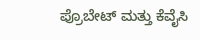ಪ್ರೊಬೇಟ್ ಮತ್ತು ಕೆವೈಸಿ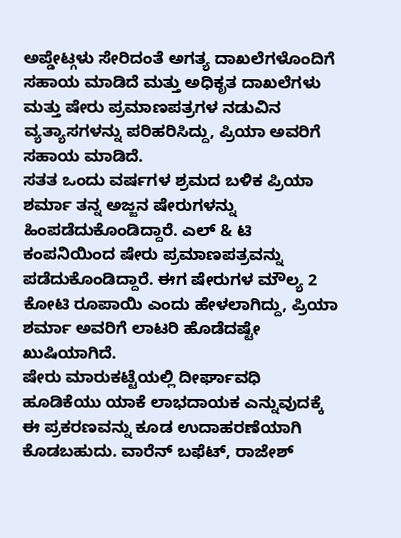ಅಪ್ಡೇಟ್ಗಳು ಸೇರಿದಂತೆ ಅಗತ್ಯ ದಾಖಲೆಗಳೊಂದಿಗೆ ಸಹಾಯ ಮಾಡಿದೆ ಮತ್ತು ಅಧಿಕೃತ ದಾಖಲೆಗಳು ಮತ್ತು ಷೇರು ಪ್ರಮಾಣಪತ್ರಗಳ ನಡುವಿನ ವ್ಯತ್ಯಾಸಗಳನ್ನು ಪರಿಹರಿಸಿದ್ದು, ಪ್ರಿಯಾ ಅವರಿಗೆ ಸಹಾಯ ಮಾಡಿದೆ.
ಸತತ ಒಂದು ವರ್ಷಗಳ ಶ್ರಮದ ಬಳಿಕ ಪ್ರಿಯಾ ಶರ್ಮಾ ತನ್ನ ಅಜ್ಜನ ಷೇರುಗಳನ್ನು ಹಿಂಪಡೆದುಕೊಂಡಿದ್ದಾರೆ. ಎಲ್ & ಟಿ ಕಂಪನಿಯಿಂದ ಷೇರು ಪ್ರಮಾಣಪತ್ರವನ್ನು ಪಡೆದುಕೊಂಡಿದ್ದಾರೆ. ಈಗ ಷೇರುಗಳ ಮೌಲ್ಯ 2 ಕೋಟಿ ರೂಪಾಯಿ ಎಂದು ಹೇಳಲಾಗಿದ್ದು, ಪ್ರಿಯಾ ಶರ್ಮಾ ಅವರಿಗೆ ಲಾಟರಿ ಹೊಡೆದಷ್ಟೇ ಖುಷಿಯಾಗಿದೆ.
ಷೇರು ಮಾರುಕಟ್ಟೆಯಲ್ಲಿ ದೀರ್ಘಾವಧಿ ಹೂಡಿಕೆಯು ಯಾಕೆ ಲಾಭದಾಯಕ ಎನ್ನುವುದಕ್ಕೆ ಈ ಪ್ರಕರಣವನ್ನು ಕೂಡ ಉದಾಹರಣೆಯಾಗಿ ಕೊಡಬಹುದು. ವಾರೆನ್ ಬಫೆಟ್, ರಾಜೇಶ್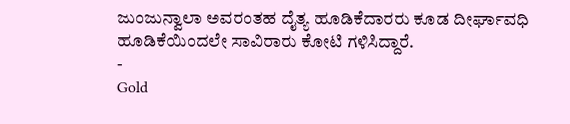ಜುಂಜುನ್ವಾಲಾ ಅವರಂತಹ ದೈತ್ಯ ಹೂಡಿಕೆದಾರರು ಕೂಡ ದೀರ್ಘಾವಧಿ ಹೂಡಿಕೆಯಿಂದಲೇ ಸಾವಿರಾರು ಕೋಟಿ ಗಳಿಸಿದ್ದಾರೆ.
-
Gold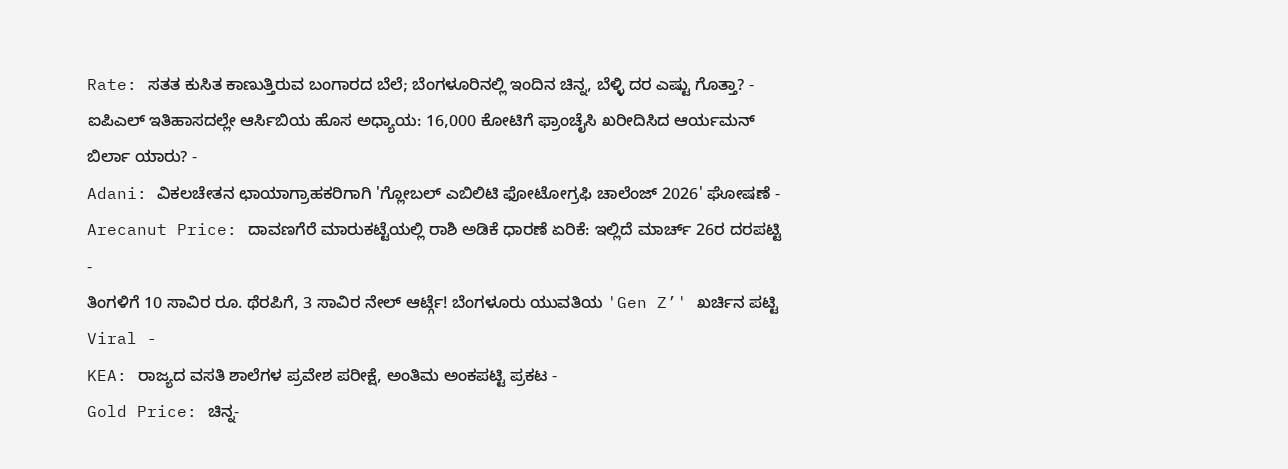Rate: ಸತತ ಕುಸಿತ ಕಾಣುತ್ತಿರುವ ಬಂಗಾರದ ಬೆಲೆ; ಬೆಂಗಳೂರಿನಲ್ಲಿ ಇಂದಿನ ಚಿನ್ನ, ಬೆಳ್ಳಿ ದರ ಎಷ್ಟು ಗೊತ್ತಾ? -
ಐಪಿಎಲ್ ಇತಿಹಾಸದಲ್ಲೇ ಆರ್ಸಿಬಿಯ ಹೊಸ ಅಧ್ಯಾಯ: 16,000 ಕೋಟಿಗೆ ಫ್ರಾಂಚೈಸಿ ಖರೀದಿಸಿದ ಆರ್ಯಮನ್ ಬಿರ್ಲಾ ಯಾರು? -
Adani: ವಿಕಲಚೇತನ ಛಾಯಾಗ್ರಾಹಕರಿಗಾಗಿ 'ಗ್ಲೋಬಲ್ ಎಬಿಲಿಟಿ ಫೋಟೋಗ್ರಫಿ ಚಾಲೆಂಜ್ 2026' ಘೋಷಣೆ -
Arecanut Price: ದಾವಣಗೆರೆ ಮಾರುಕಟ್ಟೆಯಲ್ಲಿ ರಾಶಿ ಅಡಿಕೆ ಧಾರಣೆ ಏರಿಕೆ: ಇಲ್ಲಿದೆ ಮಾರ್ಚ್ 26ರ ದರಪಟ್ಟಿ -
ತಿಂಗಳಿಗೆ 10 ಸಾವಿರ ರೂ. ಥೆರಪಿಗೆ, 3 ಸಾವಿರ ನೇಲ್ ಆರ್ಟ್ಗೆ! ಬೆಂಗಳೂರು ಯುವತಿಯ 'Gen Z’' ಖರ್ಚಿನ ಪಟ್ಟಿ Viral -
KEA: ರಾಜ್ಯದ ವಸತಿ ಶಾಲೆಗಳ ಪ್ರವೇಶ ಪರೀಕ್ಷೆ, ಅಂತಿಮ ಅಂಕಪಟ್ಟಿ ಪ್ರಕಟ -
Gold Price: ಚಿನ್ನ-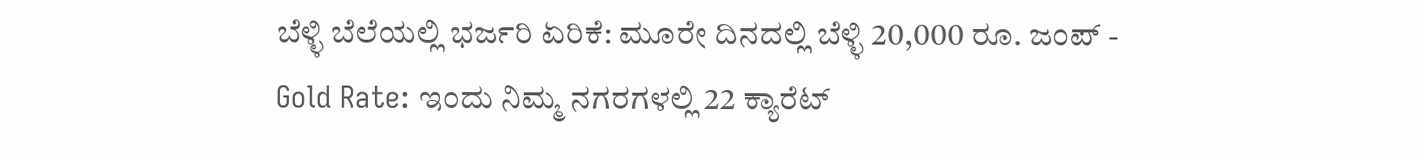ಬೆಳ್ಳಿ ಬೆಲೆಯಲ್ಲಿ ಭರ್ಜರಿ ಏರಿಕೆ: ಮೂರೇ ದಿನದಲ್ಲಿ ಬೆಳ್ಳಿ 20,000 ರೂ. ಜಂಪ್ -
Gold Rate: ಇಂದು ನಿಮ್ಮ ನಗರಗಳಲ್ಲಿ 22 ಕ್ಯಾರೆಟ್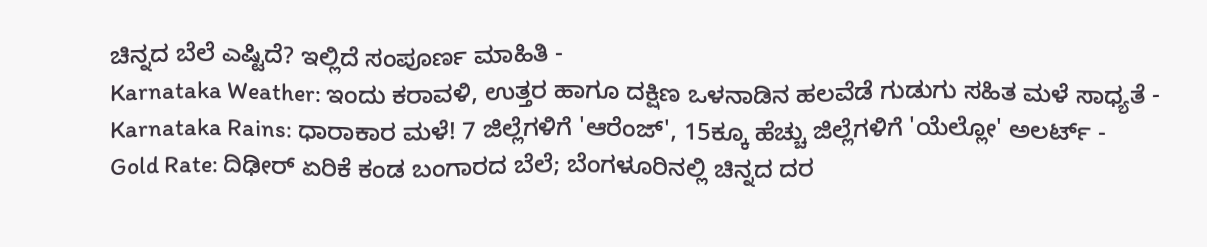ಚಿನ್ನದ ಬೆಲೆ ಎಷ್ಟಿದೆ? ಇಲ್ಲಿದೆ ಸಂಪೂರ್ಣ ಮಾಹಿತಿ -
Karnataka Weather: ಇಂದು ಕರಾವಳಿ, ಉತ್ತರ ಹಾಗೂ ದಕ್ಷಿಣ ಒಳನಾಡಿನ ಹಲವೆಡೆ ಗುಡುಗು ಸಹಿತ ಮಳೆ ಸಾಧ್ಯತೆ -
Karnataka Rains: ಧಾರಾಕಾರ ಮಳೆ! 7 ಜಿಲ್ಲೆಗಳಿಗೆ 'ಆರೆಂಜ್', 15ಕ್ಕೂ ಹೆಚ್ಚು ಜಿಲ್ಲೆಗಳಿಗೆ 'ಯೆಲ್ಲೋ' ಅಲರ್ಟ್ -
Gold Rate: ದಿಢೀರ್ ಏರಿಕೆ ಕಂಡ ಬಂಗಾರದ ಬೆಲೆ; ಬೆಂಗಳೂರಿನಲ್ಲಿ ಚಿನ್ನದ ದರ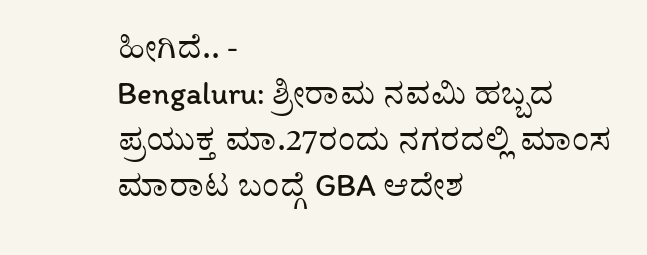ಹೀಗಿದೆ.. -
Bengaluru: ಶ್ರೀರಾಮ ನವಮಿ ಹಬ್ಬದ ಪ್ರಯುಕ್ತ ಮಾ.27ರಂದು ನಗರದಲ್ಲಿ ಮಾಂಸ ಮಾರಾಟ ಬಂದ್ಗೆ GBA ಆದೇಶ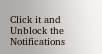Click it and Unblock the Notifications